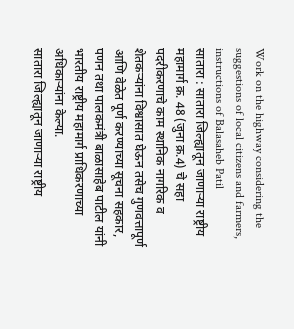Work on the highway considering the suggestions of local citizens and farmers, instructions of Balasaheb Patil
सातारा : सातारा जिल्ह्यातून जाणाऱ्या राष्ट्रीय महामार्ग क्र. 48 (जुना क्र.4) चे सहा पदरीकरणाचे काम स्थानिक नागरिक व शेतकऱ्यांना विश्वासात घेऊन तसेच गुणवत्तापूर्ण आणि वेळेत पूर्ण करण्याच्या सूचना सहकार, पणन तथा पालकमंत्री बाळासाहेब पाटील यांनी भारतीय राष्ट्रीय महामार्ग प्राधिकरणाच्या अधिकाऱ्यांना केल्या.
सातारा जिल्ह्यातून जाणाऱ्या राष्ट्रीय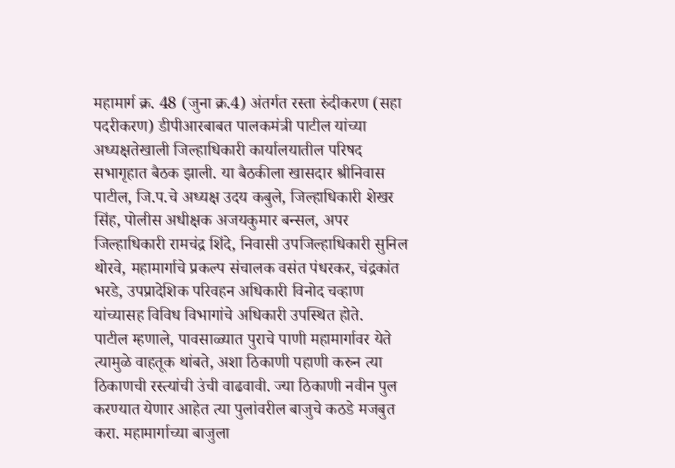महामार्ग क्र. 48 (जुना क्र.4) अंतर्गत रस्ता रुंदीकरण (सहा पदरीकरण) डीपीआरबाबत पालकमंत्री पाटील यांच्या अध्यक्षतेखाली जिल्हाधिकारी कार्यालयातील परिषद सभागृहात बैठक झाली. या बैठकीला खासदार श्रीनिवास पाटील, जि.प.चे अध्यक्ष उदय कबुले, जिल्हाधिकारी शेखर सिंह, पोलीस अधीक्षक अजयकुमार बन्सल, अपर जिल्हाधिकारी रामचंद्र शिंदे, निवासी उपजिल्हाधिकारी सुनिल थोरवे, महामार्गाचे प्रकल्प संचालक वसंत पंधरकर, चंद्रकांत भरडे, उपप्रादेशिक परिवहन अधिकारी विनोद चव्हाण यांच्यासह विविध विभागांचे अधिकारी उपस्थित होते.
पाटील म्हणाले, पावसाळ्यात पुराचे पाणी महामार्गावर येते त्यामुळे वाहतूक थांबते, अशा ठिकाणी पहाणी करुन त्या ठिकाणची रस्त्यांची उंची वाढवावी. ज्या ठिकाणी नवीन पुल करण्यात येणार आहेत त्या पुलांवरील बाजुचे कठडे मजबुत करा. महामार्गाच्या बाजुला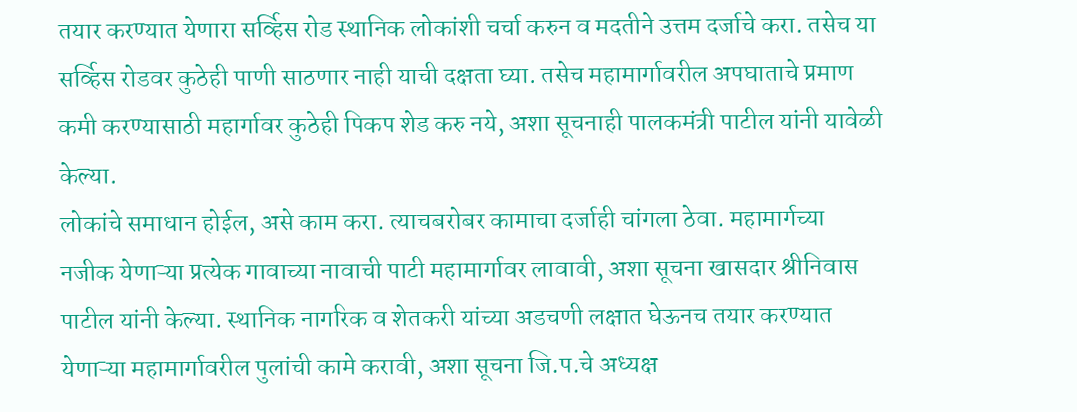तयार करण्यात येणारा सर्व्हिस रोड स्थानिक लोकांशी चर्चा करुन व मदतीने उत्तम दर्जाचे करा. तसेच या सर्व्हिस रोडवर कुठेही पाणी साठणार नाही याची दक्षता घ्या. तसेच महामार्गावरील अपघाताचे प्रमाण कमी करण्यासाठी महार्गावर कुठेही पिकप शेड करु नये, अशा सूचनाही पालकमंत्री पाटील यांनी यावेळी केल्या.
लोकांचे समाधान होईल, असे काम करा. त्याचबरोबर कामाचा दर्जाही चांगला ठेवा. महामार्गच्या नजीक येणाऱ्या प्रत्येक गावाच्या नावाची पाटी महामार्गावर लावावी, अशा सूचना खासदार श्रीनिवास पाटील यांनी केल्या. स्थानिक नागरिक व शेतकरी यांच्या अडचणी लक्षात घेऊनच तयार करण्यात येणाऱ्या महामार्गावरील पुलांची कामे करावी, अशा सूचना जि.प.चे अध्यक्ष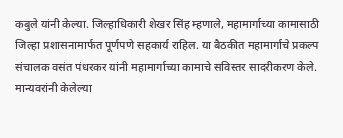कबुले यांनी केल्या. जिल्हाधिकारी शेखर सिंह म्हणाले, महामार्गाच्या कामासाठी जिल्हा प्रशासनामार्फत पूर्णपणे सहकार्य राहिल. या बैठकीत महामार्गाचे प्रकल्प संचालक वसंत पंधरकर यांनी महामार्गाच्या कामाचे सविस्तर सादरीकरण केले. मान्यवरांनी केलेल्या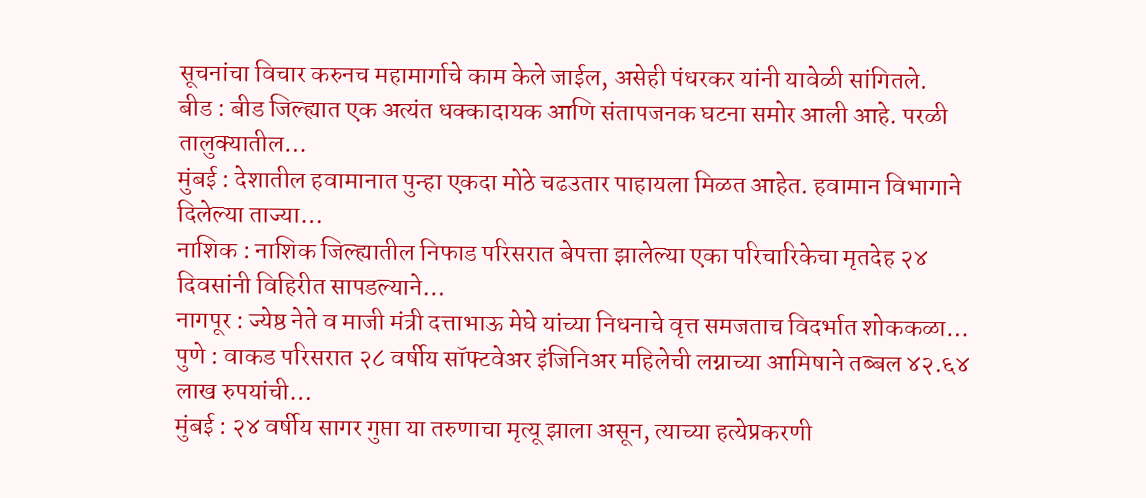सूचनांचा विचार करुनच महामार्गाचे काम केले जाईल, असेही पंधरकर यांनी यावेळी सांगितले.
बीड : बीड जिल्ह्यात एक अत्यंत धक्कादायक आणि संतापजनक घटना समोर आली आहे. परळी तालुक्यातील…
मुंबई : देशातील हवामानात पुन्हा एकदा मोठे चढउतार पाहायला मिळत आहेत. हवामान विभागाने दिलेल्या ताज्या…
नाशिक : नाशिक जिल्ह्यातील निफाड परिसरात बेपत्ता झालेल्या एका परिचारिकेचा मृतदेह २४ दिवसांनी विहिरीत सापडल्याने…
नागपूर : ज्येष्ठ नेते व माजी मंत्री दत्ताभाऊ मेघे यांच्या निधनाचे वृत्त समजताच विदर्भात शोककळा…
पुणे : वाकड परिसरात २८ वर्षीय सॉफ्टवेअर इंजिनिअर महिलेची लग्नाच्या आमिषाने तब्बल ४२.६४ लाख रुपयांची…
मुंबई : २४ वर्षीय सागर गुप्ता या तरुणाचा मृत्यू झाला असून, त्याच्या हत्येप्रकरणी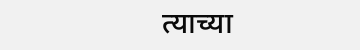त्याच्या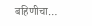बहिणीचा…